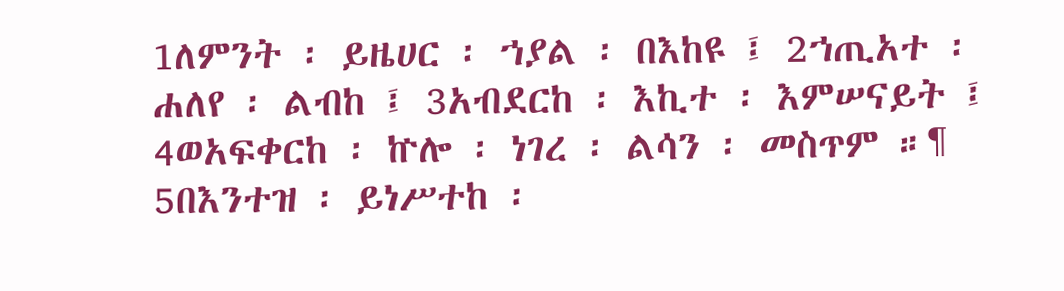1ለምንት ፡ ይዜሀር ፡ ኀያል ፡ በእከዩ ፤ 2ኀጢአተ ፡ ሐለየ ፡ ልብከ ፤ 3አብደርከ ፡ እኪተ ፡ እምሠናይት ፤ 4ወአፍቀርከ ፡ ኵሎ ፡ ነገረ ፡ ልሳን ፡ መስጥም ።¶ 5በእንተዝ ፡ ይነሥተከ ፡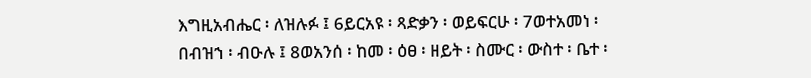እግዚአብሔር ፡ ለዝሉፉ ፤ 6ይርአዩ ፡ ጻድቃን ፡ ወይፍርሁ ፡ 7ወተአመነ ፡ በብዝኀ ፡ ብዑሉ ፤ 8ወአንሰ ፡ ከመ ፡ ዕፀ ፡ ዘይት ፡ ስሙር ፡ ውስተ ፡ ቤተ ፡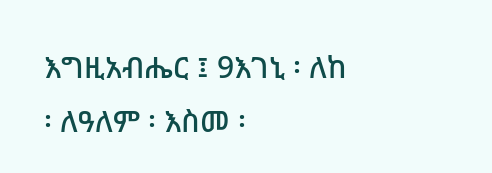እግዚአብሔር ፤ 9እገኒ ፡ ለከ ፡ ለዓለም ፡ እስመ ፡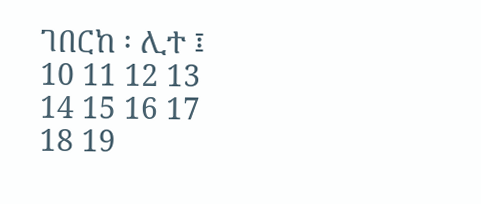ገበርከ ፡ ሊተ ፤ 10 11 12 13 14 15 16 17 18 19